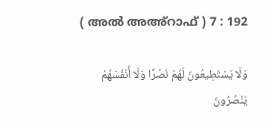( അൽ അഅ്റാഫ് ) 7 : 192

وَلَا يَسْتَطِيعُونَ لَهُمْ نَصْرًا وَلَا أَنْفُسَهُمْ يَنْصُرُونَ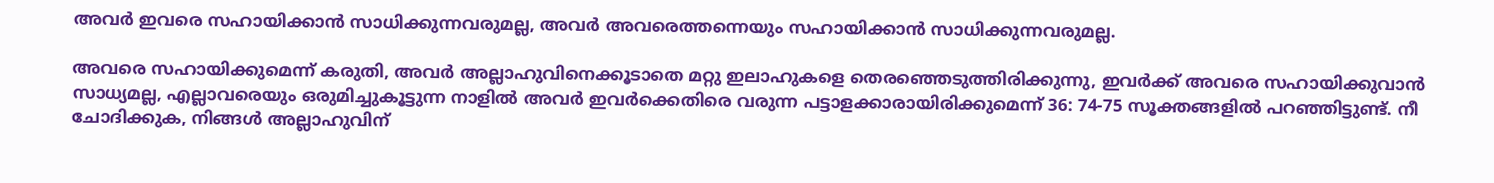അവര്‍ ഇവരെ സഹായിക്കാന്‍ സാധിക്കുന്നവരുമല്ല, അവര്‍ അവരെത്തന്നെയും സഹായിക്കാന്‍ സാധിക്കുന്നവരുമല്ല.

അവരെ സഹായിക്കുമെന്ന് കരുതി, അവര്‍ അല്ലാഹുവിനെക്കൂടാതെ മറ്റു ഇലാഹുകളെ തെരഞ്ഞെടുത്തിരിക്കുന്നു, ഇവര്‍ക്ക് അവരെ സഹായിക്കുവാന്‍ സാധ്യമല്ല, എല്ലാവരെയും ഒരുമിച്ചുകൂട്ടുന്ന നാളില്‍ അവര്‍ ഇവര്‍ക്കെതിരെ വരുന്ന പട്ടാളക്കാരായിരിക്കുമെന്ന് 36: 74-75 സൂക്തങ്ങളില്‍ പറഞ്ഞിട്ടുണ്ട്. നീ ചോദിക്കുക, നിങ്ങള്‍ അല്ലാഹുവിന്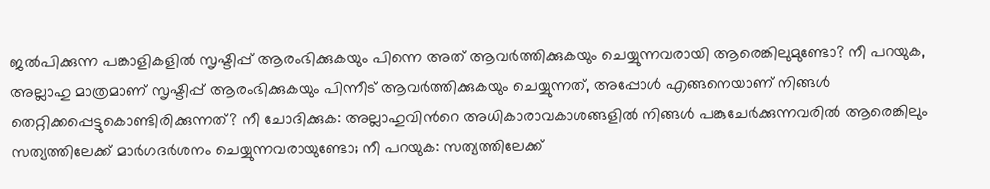ജല്‍പിക്കുന്ന പങ്കാളികളില്‍ സൃഷ്ടിപ്പ് ആരംഭിക്കുകയും പിന്നെ അത് ആവര്‍ത്തിക്കുകയും ചെയ്യുന്നവരായി ആരെങ്കിലുമുണ്ടോ? നീ പറയുക, അല്ലാഹു മാത്രമാണ് സൃഷ്ടിപ്പ് ആരംഭിക്കുകയും പിന്നീട് ആവര്‍ത്തിക്കുകയും ചെയ്യുന്നത്, അപ്പോള്‍ എങ്ങനെയാണ് നിങ്ങള്‍ തെറ്റിക്കപ്പെട്ടുകൊണ്ടിരിക്കുന്നത്? നീ ചോദിക്കുക: അല്ലാഹുവിന്‍റെ അധികാരാവകാശങ്ങളില്‍ നിങ്ങള്‍ പങ്കുചേര്‍ക്കുന്നവരില്‍ ആരെങ്കിലും സത്യത്തിലേക്ക് മാര്‍ഗദര്‍ശനം ചെയ്യുന്നവരായുണ്ടോ; നീ പറയുക: സത്യത്തിലേക്ക്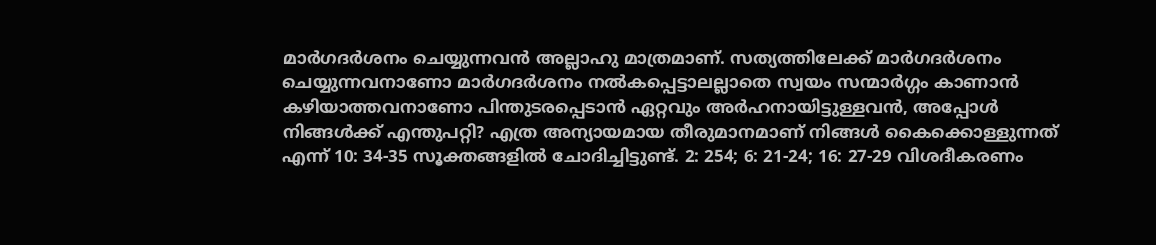മാര്‍ഗദര്‍ശനം ചെയ്യുന്നവന്‍ അല്ലാഹു മാത്രമാണ്. സത്യത്തിലേക്ക് മാര്‍ഗദര്‍ശനം ചെയ്യുന്നവനാണോ മാര്‍ഗദര്‍ശനം നല്‍കപ്പെട്ടാലല്ലാതെ സ്വയം സന്മാര്‍ഗ്ഗം കാണാന്‍ കഴിയാത്തവനാണോ പിന്തുടരപ്പെടാന്‍ ഏറ്റവും അര്‍ഹനായിട്ടുള്ളവന്‍, അപ്പോള്‍ നിങ്ങള്‍ക്ക് എന്തുപറ്റി? എത്ര അന്യായമായ തീരുമാനമാണ് നിങ്ങള്‍ കൈക്കൊള്ളുന്നത് എന്ന് 10: 34-35 സൂക്തങ്ങളില്‍ ചോദിച്ചിട്ടുണ്ട്. 2: 254; 6: 21-24; 16: 27-29 വിശദീകരണം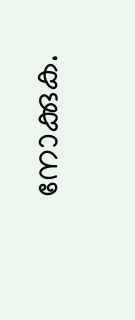നോക്കുക.